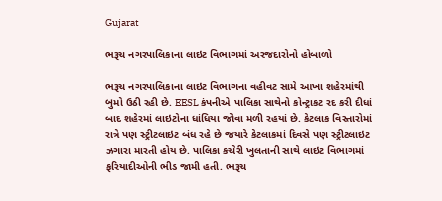Gujarat

ભરૂચ નગરપાલિકાના લાઇટ વિભાગમાં અરજદારોનો હોબાળો

ભરૂચ નગરપાલિકાના લાઇટ વિભાગના વહીવટ સામે આખા શહેરમાંથી બુમો ઉઠી રહી છે. EESL કંપનીએ પાલિકા સાથેનો કોન્ટ્રાકટ રદ કરી દીધાં બાદ શહેરમાં લાઇટોના ધાંધિયા જોવા મળી રહયાં છે. કેટલાક વિસ્તારોમાં રાત્રે પણ સ્ટ્રીટલાઇટ બંધ રહે છે જયારે કેટલાકમાં દિવસે પણ સ્ટ્રીટલાઇટ ઝગારા મારતી હોય છે. પાલિકા કચેરી ખુલતાની સાથે લાઇટ વિભાગમાં ફરિયાદીઓની ભીડ જામી હતી. ભરૂચ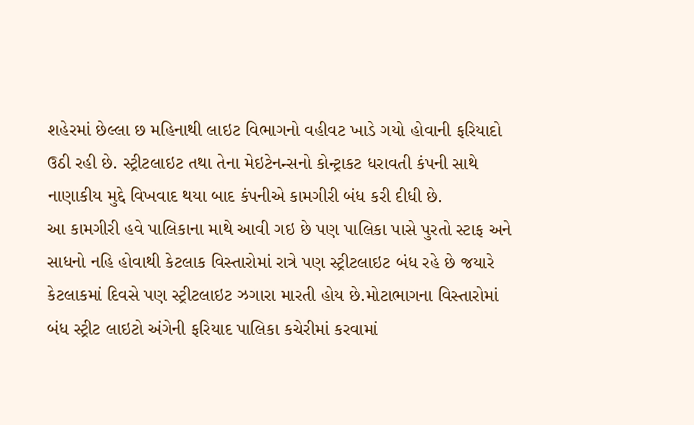શહેરમાં છેલ્લા છ મહિનાથી લાઇટ વિભાગનો વહીવટ ખાડે ગયો હોવાની ફરિયાદો ઉઠી રહી છે. સ્ટ્રીટલાઇટ તથા તેના મેઇટેનન્સનો કોન્ટ્રાકટ ધરાવતી કંપની સાથે નાણાકીય મુદ્દે વિખવાદ થયા બાદ કંપનીએ કામગીરી બંધ કરી દીધી છે.
આ કામગીરી હવે પાલિકાના માથે આવી ગઇ છે પણ પાલિકા પાસે પુરતો સ્ટાફ અને સાધનો નહિ હોવાથી કેટલાક વિસ્તારોમાં રાત્રે પણ સ્ટ્રીટલાઇટ બંધ રહે છે જયારે કેટલાકમાં દિવસે પણ સ્ટ્રીટલાઇટ ઝગારા મારતી હોય છે.મોટાભાગના વિસ્તારોમાં બંધ સ્ટ્રીટ લાઇટો અંગેની ફરિયાદ પાલિકા કચેરીમાં કરવામાં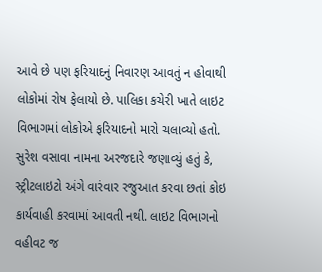આવે છે પણ ફરિયાદનું નિવારણ આવતું ન હોવાથી લોકોમાં રોષ ફેલાયો છે. પાલિકા કચેરી ખાતે લાઇટ વિભાગમાં લોકોએ ફરિયાદનો મારો ચલાવ્યો હતો. સુરેશ વસાવા નામના અરજદારે જણાવ્યું હતું કે, સ્ટ્રીટલાઇટો અંગે વારંવાર રજુઆત કરવા છતાં કોઇ કાર્યવાહી કરવામાં આવતી નથી. લાઇટ વિભાગનો વહીવટ જ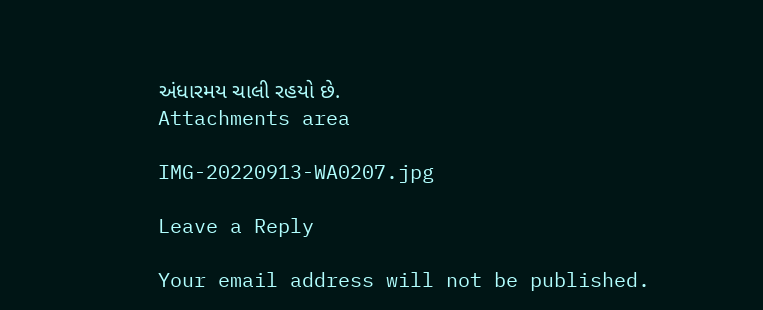અંધારમય ચાલી રહયો છે.
Attachments area

IMG-20220913-WA0207.jpg

Leave a Reply

Your email address will not be published.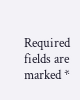Required fields are marked *